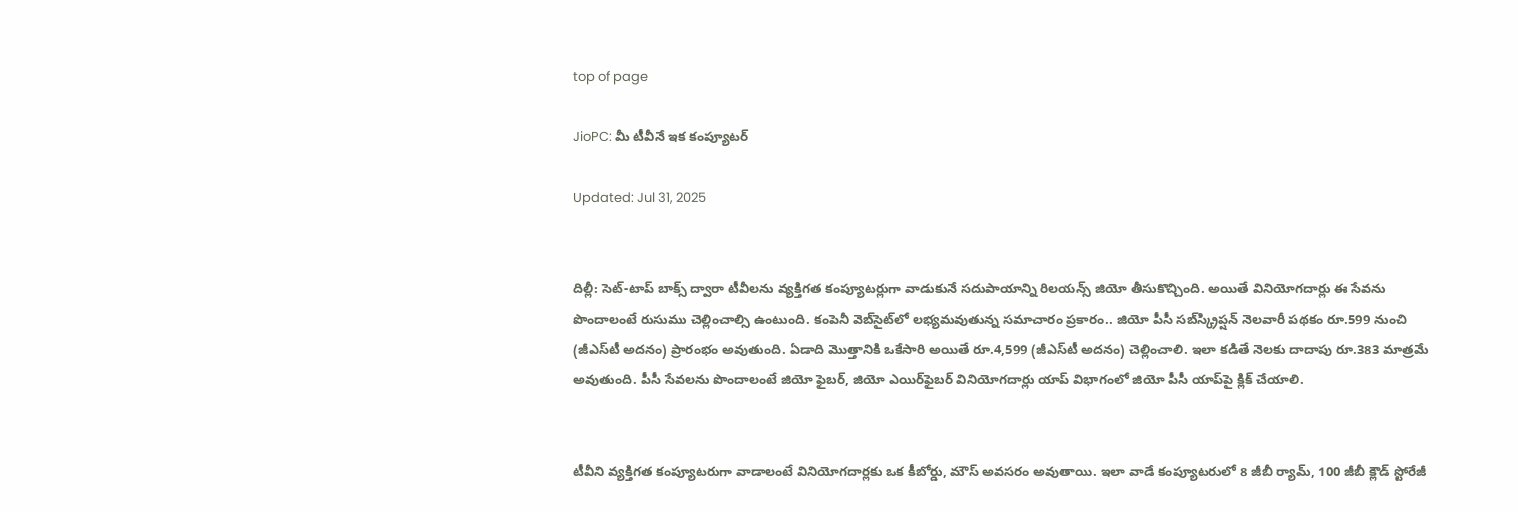top of page

JioPC: మీ టీవీనే ఇక కంప్యూటర్‌

Updated: Jul 31, 2025


దిల్లీ: సెట్‌-టాప్‌ బాక్స్‌ ద్వారా టీవీలను వ్యక్తిగత కంప్యూటర్లుగా వాడుకునే సదుపాయాన్ని రిలయన్స్‌ జియో తీసుకొచ్చింది. అయితే వినియోగదార్లు ఈ సేవను పొందాలంటే రుసుము చెల్లించాల్సి ఉంటుంది. కంపెనీ వెబ్‌సైట్‌లో లభ్యమవుతున్న సమాచారం ప్రకారం.. జియో పీసీ సబ్‌స్క్రిప్షన్‌ నెలవారీ పథకం రూ.599 నుంచి (జీఎస్‌టీ అదనం) ప్రారంభం అవుతుంది. ఏడాది మొత్తానికి ఒకేసారి అయితే రూ.4,599 (జీఎస్‌టీ అదనం) చెల్లించాలి. ఇలా కడితే నెలకు దాదాపు రూ.383 మాత్రమే అవుతుంది. పీసీ సేవలను పొందాలంటే జియో ఫైబర్, జియో ఎయిర్‌ఫైబర్‌ వినియోగదార్లు యాప్‌ విభాగంలో జియో పీసీ యాప్‌పై క్లిక్‌ చేయాలి.


టీవీని వ్యక్తిగత కంప్యూటరుగా వాడాలంటే వినియోగదార్లకు ఒక కీబోర్డు, మౌస్‌ అవసరం అవుతాయి. ఇలా వాడే కంప్యూటరులో 8 జీబీ ర్యామ్, 100 జీబీ క్లౌడ్‌ స్టోరేజీ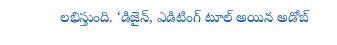లభిస్తుంది. ‘డిజైన్, ఎడిటింగ్‌ టూల్‌ అయిన అడోబ్‌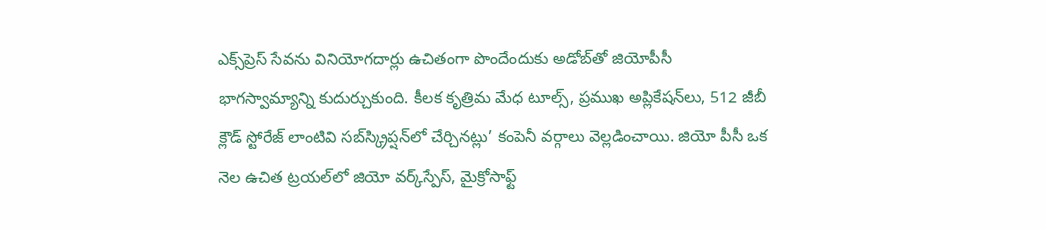ఎక్స్‌ప్రెస్‌ సేవను వినియోగదార్లు ఉచితంగా పొందేందుకు అడోబ్‌తో జియోపీసీ భాగస్వామ్యాన్ని కుదుర్చుకుంది. కీలక కృత్రిమ మేధ టూల్స్, ప్రముఖ అప్లికేషన్‌లు, 512 జీబీ క్లౌడ్‌ స్టోరేజ్‌ లాంటివి సబ్‌స్క్రిప్షన్‌లో చేర్చినట్లు’ కంపెనీ వర్గాలు వెల్లడించాయి. జియో పీసీ ఒక నెల ఉచిత ట్రయల్‌లో జియో వర్క్‌స్పేస్, మైక్రోసాఫ్ట్‌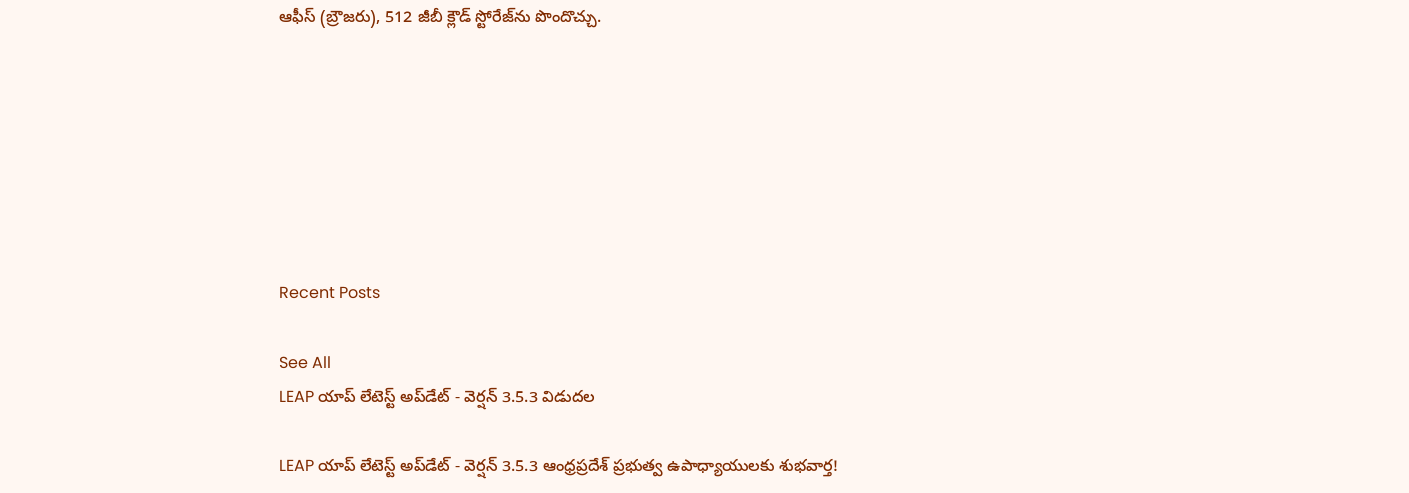ఆఫీస్‌ (బ్రౌజరు), 512 జీబీ క్లౌడ్‌ స్టోరేజ్‌ను పొందొచ్చు.







Recent Posts

See All
LEAP యాప్ లేటెస్ట్ అప్‌డేట్ - వెర్షన్ 3.5.3 విడుదల

LEAP యాప్ లేటెస్ట్ అప్‌డేట్ - వెర్షన్ 3.5.3 ఆంధ్రప్రదేశ్ ప్రభుత్వ ఉపాధ్యాయులకు శుభవార్త!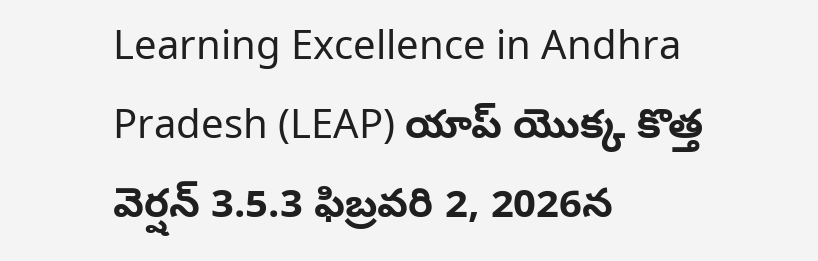Learning Excellence in Andhra Pradesh (LEAP) యాప్ యొక్క కొత్త వెర్షన్ 3.5.3 ఫిబ్రవరి 2, 2026న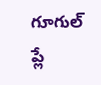గూగుల్ ప్లే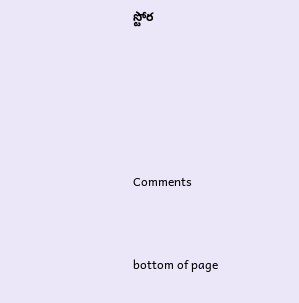స్టోర





Comments


bottom of page